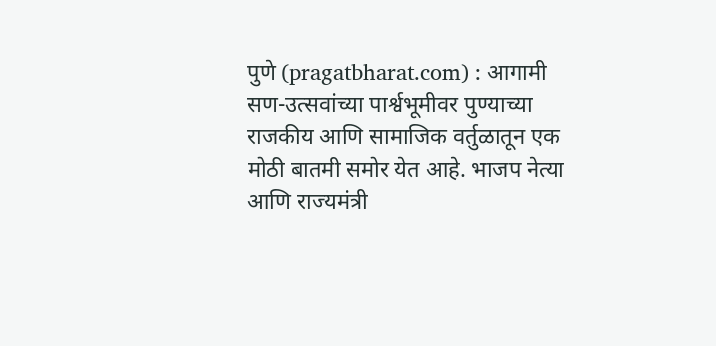पुणे (pragatbharat.com) : आगामी सण-उत्सवांच्या पार्श्वभूमीवर पुण्याच्या राजकीय आणि सामाजिक वर्तुळातून एक मोठी बातमी समोर येत आहे. भाजप नेत्या आणि राज्यमंत्री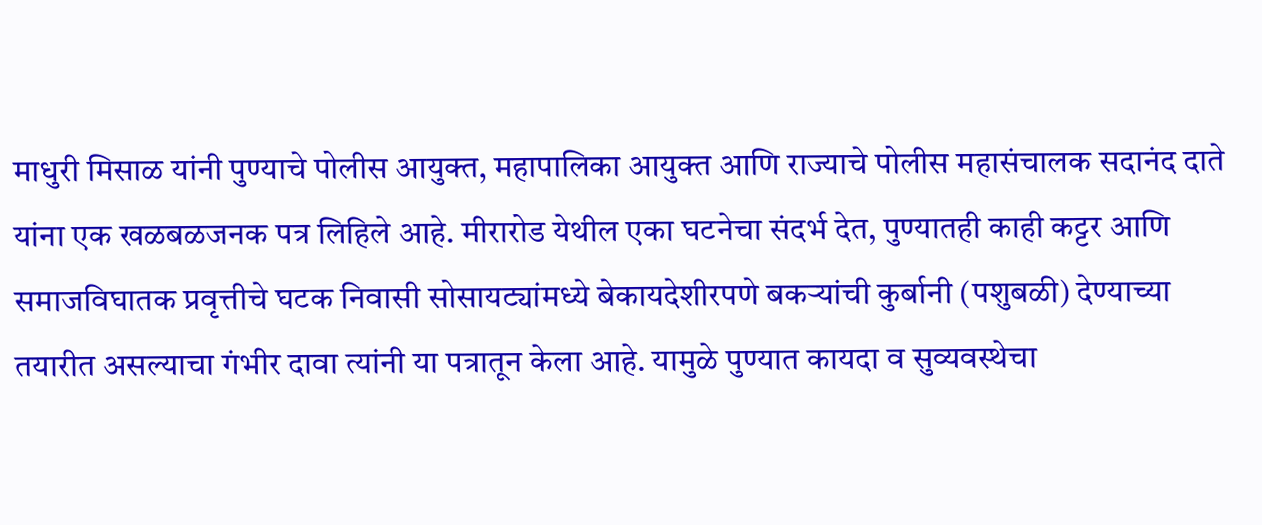माधुरी मिसाळ यांनी पुण्याचे पोलीस आयुक्त, महापालिका आयुक्त आणि राज्याचे पोलीस महासंचालक सदानंद दाते यांना एक खळबळजनक पत्र लिहिले आहे. मीरारोड येथील एका घटनेचा संदर्भ देत, पुण्यातही काही कट्टर आणि समाजविघातक प्रवृत्तीचे घटक निवासी सोसायट्यांमध्ये बेकायदेशीरपणे बकऱ्यांची कुर्बानी (पशुबळी) देण्याच्या तयारीत असल्याचा गंभीर दावा त्यांनी या पत्रातून केला आहे. यामुळे पुण्यात कायदा व सुव्यवस्थेचा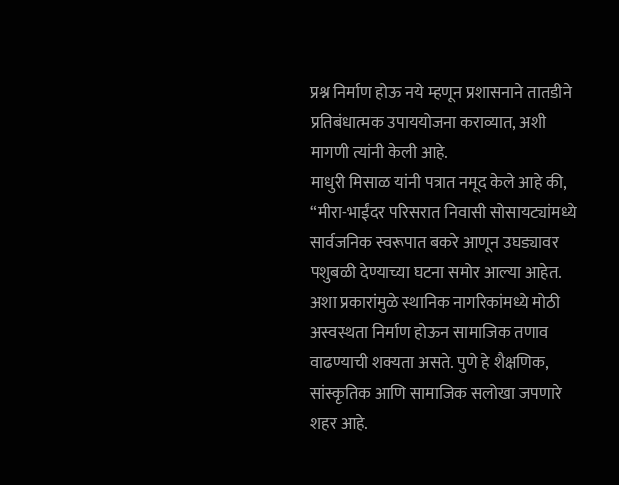प्रश्न निर्माण होऊ नये म्हणून प्रशासनाने तातडीने प्रतिबंधात्मक उपाययोजना कराव्यात, अशी मागणी त्यांनी केली आहे.
माधुरी मिसाळ यांनी पत्रात नमूद केले आहे की, “मीरा-भाईंदर परिसरात निवासी सोसायट्यांमध्ये सार्वजनिक स्वरूपात बकरे आणून उघड्यावर पशुबळी देण्याच्या घटना समोर आल्या आहेत. अशा प्रकारांमुळे स्थानिक नागरिकांमध्ये मोठी अस्वस्थता निर्माण होऊन सामाजिक तणाव वाढण्याची शक्यता असते. पुणे हे शैक्षणिक, सांस्कृतिक आणि सामाजिक सलोखा जपणारे शहर आहे.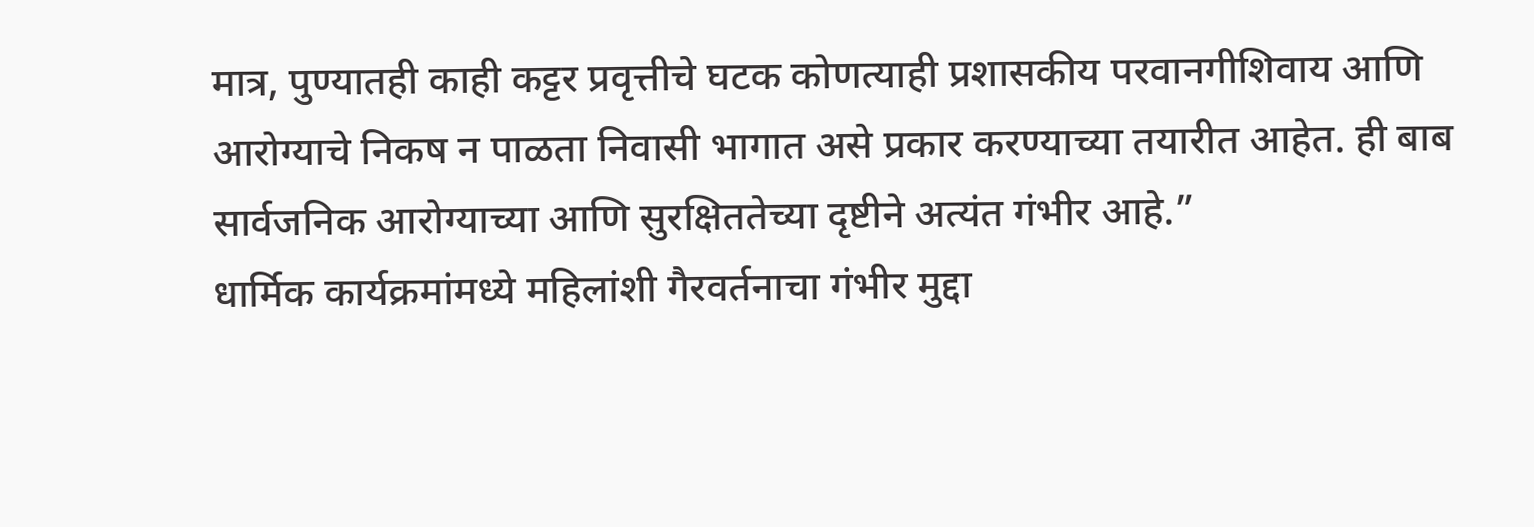मात्र, पुण्यातही काही कट्टर प्रवृत्तीचे घटक कोणत्याही प्रशासकीय परवानगीशिवाय आणि आरोग्याचे निकष न पाळता निवासी भागात असे प्रकार करण्याच्या तयारीत आहेत. ही बाब सार्वजनिक आरोग्याच्या आणि सुरक्षिततेच्या दृष्टीने अत्यंत गंभीर आहे.”
धार्मिक कार्यक्रमांमध्ये महिलांशी गैरवर्तनाचा गंभीर मुद्दा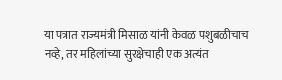या पत्रात राज्यमंत्री मिसाळ यांनी केवळ पशुबळीचाच नव्हे, तर महिलांच्या सुरक्षेचाही एक अत्यंत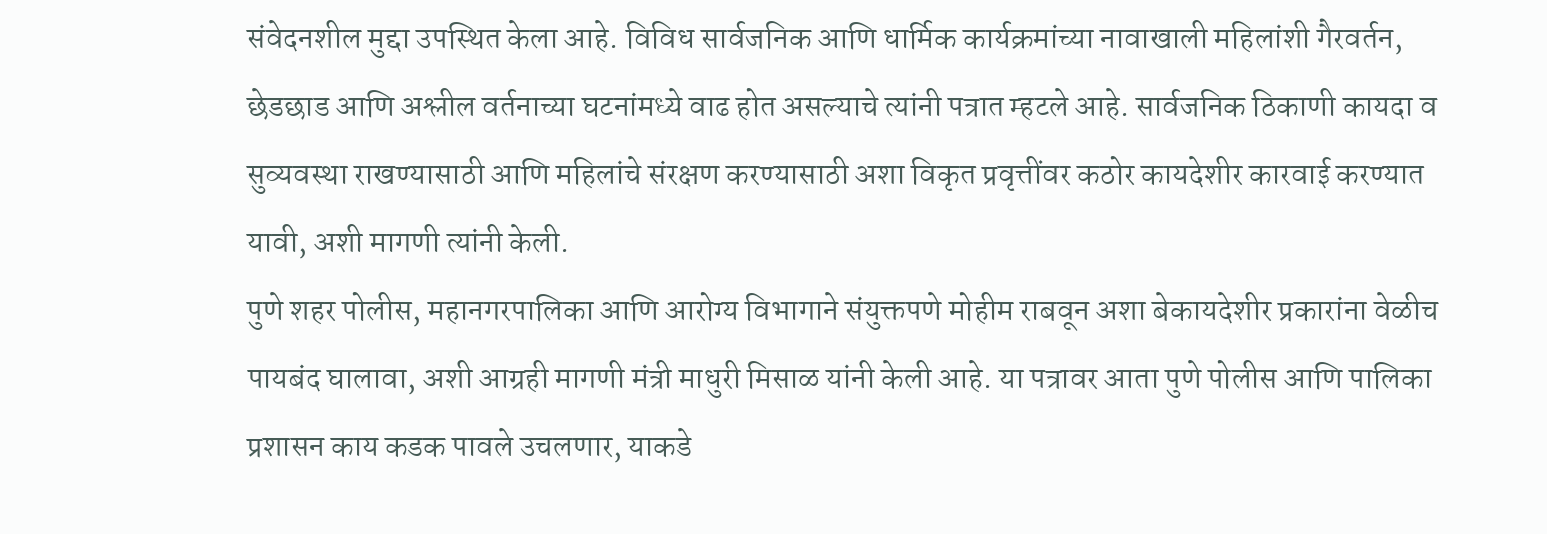संवेदनशील मुद्दा उपस्थित केला आहे. विविध सार्वजनिक आणि धार्मिक कार्यक्रमांच्या नावाखाली महिलांशी गैरवर्तन, छेडछाड आणि अश्लील वर्तनाच्या घटनांमध्ये वाढ होत असल्याचे त्यांनी पत्रात म्हटले आहे. सार्वजनिक ठिकाणी कायदा व सुव्यवस्था राखण्यासाठी आणि महिलांचे संरक्षण करण्यासाठी अशा विकृत प्रवृत्तींवर कठोर कायदेशीर कारवाई करण्यात यावी, अशी मागणी त्यांनी केली.
पुणे शहर पोलीस, महानगरपालिका आणि आरोग्य विभागाने संयुक्तपणे मोहीम राबवून अशा बेकायदेशीर प्रकारांना वेळीच पायबंद घालावा, अशी आग्रही मागणी मंत्री माधुरी मिसाळ यांनी केली आहे. या पत्रावर आता पुणे पोलीस आणि पालिका प्रशासन काय कडक पावले उचलणार, याकडे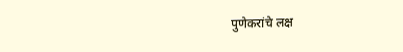पुणेकरांचे लक्ष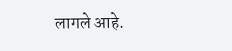लागले आहे.